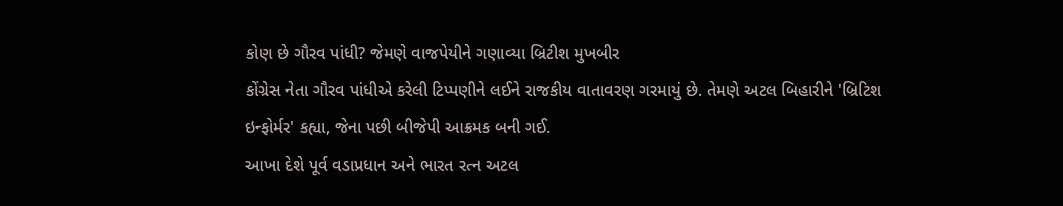કોણ છે ગૌરવ પાંધી? જેમણે વાજપેયીને ગણાવ્યા બ્રિટીશ મુખબીર
કોંગ્રેસ નેતા ગૌરવ પાંધીએ કરેલી ટિપ્પણીને લઈને રાજકીય વાતાવરણ ગરમાયું છે. તેમણે અટલ બિહારીને 'બ્રિટિશ ઇન્ફોર્મર' કહ્યા, જેના પછી બીજેપી આક્રમક બની ગઈ.
આખા દેશે પૂર્વ વડાપ્રધાન અને ભારત રત્ન અટલ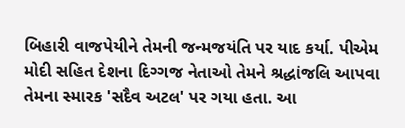બિહારી વાજપેયીને તેમની જન્મજયંતિ પર યાદ કર્યા. પીએમ મોદી સહિત દેશના દિગ્ગજ નેતાઓ તેમને શ્રદ્ધાંજલિ આપવા તેમના સ્મારક 'સદૈવ અટલ' પર ગયા હતા. આ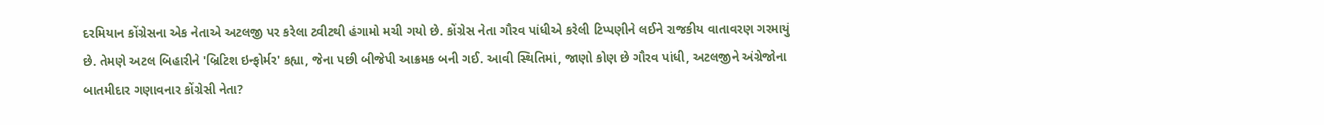દરમિયાન કોંગ્રેસના એક નેતાએ અટલજી પર કરેલા ટ્વીટથી હંગામો મચી ગયો છે. કોંગ્રેસ નેતા ગૌરવ પાંધીએ કરેલી ટિપ્પણીને લઈને રાજકીય વાતાવરણ ગરમાયું છે. તેમણે અટલ બિહારીને 'બ્રિટિશ ઇન્ફોર્મર' કહ્યા, જેના પછી બીજેપી આક્રમક બની ગઈ. આવી સ્થિતિમાં, જાણો કોણ છે ગૌરવ પાંધી, અટલજીને અંગ્રેજોના બાતમીદાર ગણાવનાર કોંગ્રેસી નેતા?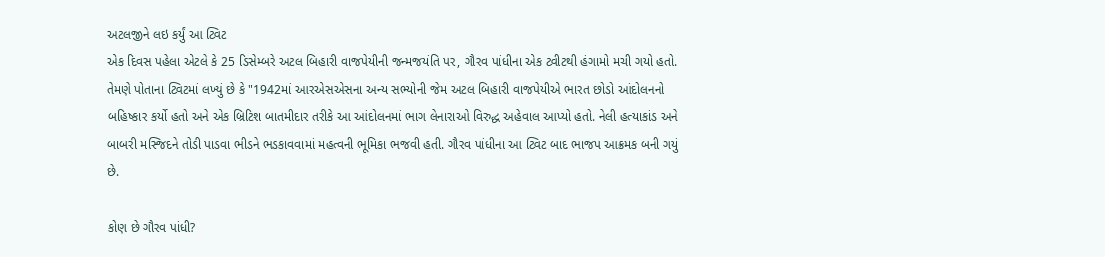અટલજીને લઇ કર્યું આ ટ્વિટ
એક દિવસ પહેલા એટલે કે 25 ડિસેમ્બરે અટલ બિહારી વાજપેયીની જન્મજયંતિ પર, ગૌરવ પાંધીના એક ટ્વીટથી હંગામો મચી ગયો હતો. તેમણે પોતાના ટ્વિટમાં લખ્યું છે કે "1942માં આરએસએસના અન્ય સભ્યોની જેમ અટલ બિહારી વાજપેયીએ ભારત છોડો આંદોલનનો બહિષ્કાર કર્યો હતો અને એક બ્રિટિશ બાતમીદાર તરીકે આ આંદોલનમાં ભાગ લેનારાઓ વિરુદ્ધ અહેવાલ આપ્યો હતો. નેલી હત્યાકાંડ અને બાબરી મસ્જિદને તોડી પાડવા ભીડને ભડકાવવામાં મહત્વની ભૂમિકા ભજવી હતી. ગૌરવ પાંધીના આ ટ્વિટ બાદ ભાજપ આક્રમક બની ગયું છે.

કોણ છે ગૌરવ પાંધી?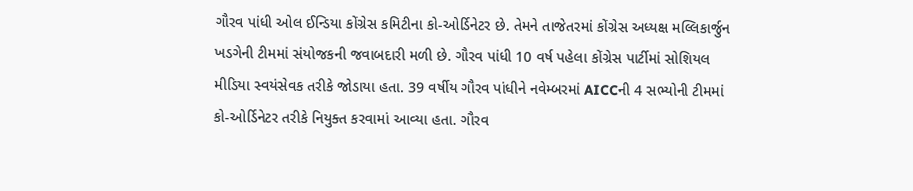ગૌરવ પાંધી ઓલ ઈન્ડિયા કોંગ્રેસ કમિટીના કો-ઓર્ડિનેટર છે. તેમને તાજેતરમાં કોંગ્રેસ અધ્યક્ષ મલ્લિકાર્જુન ખડગેની ટીમમાં સંયોજકની જવાબદારી મળી છે. ગૌરવ પાંધી 10 વર્ષ પહેલા કોંગ્રેસ પાર્ટીમાં સોશિયલ મીડિયા સ્વયંસેવક તરીકે જોડાયા હતા. 39 વર્ષીય ગૌરવ પાંધીને નવેમ્બરમાં AICCની 4 સભ્યોની ટીમમાં કો-ઓર્ડિનેટર તરીકે નિયુક્ત કરવામાં આવ્યા હતા. ગૌરવ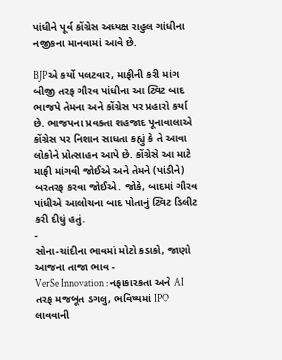પાંધીને પૂર્વ કોંગ્રેસ અધ્યક્ષ રાહુલ ગાંધીના નજીકના માનવામાં આવે છે.

BJPએ કર્યો પલટવાર, માફીની કરી માંગ
બીજી તરફ ગૌરવ પાંધીના આ ટ્વિટ બાદ ભાજપે તેમના અને કોંગ્રેસ પર પ્રહારો કર્યા છે. ભાજપના પ્રવક્તા શહજાદ પૂનાવાલાએ કોંગ્રેસ પર નિશાન સાધતા કહ્યું કે તે આવા લોકોને પ્રોત્સાહન આપે છે. કોંગ્રેસે આ માટે માફી માંગવી જોઈએ અને તેમને (પાંડીને) બરતરફ કરવા જોઈએ. જોકે, બાદમાં ગૌરવ પાંધીએ આલોચના બાદ પોતાનું ટ્વિટ ડિલીટ કરી દીધું હતું.
-
સોના-ચાંદીના ભાવમાં મોટો કડાકો, જાણો આજના તાજા ભાવ -
VerSe Innovation : નફાકારકતા અને AI તરફ મજબૂત ડગલુ, ભવિષ્યમાં IPO લાવવાની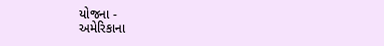યોજના -
અમેરિકાના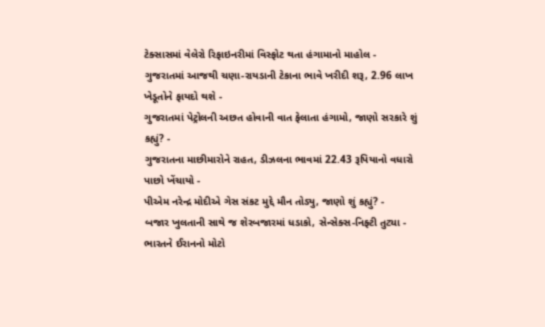ટેક્સાસમાં વેલેરો રિફાઇનરીમાં વિસ્ફોટ થતા હંગામાનો માહોલ -
ગુજરાતમાં આજથી ચણા-રાયડાની ટેકાના ભાવે ખરીદી શરૂ, 2.96 લાખ ખેડૂતોને ફાયદો થશે -
ગુજરાતમાં પેટ્રોલની અછત હોવાની વાત ફેલાતા હંગામો, જાણો સરકારે શું કહ્યું? -
ગુજરાતના માછીમારોને રાહત, ડીઝલના ભાવમાં 22.43 રૂપિયાનો વધારો પાછો ખેંચાયો -
પીએમ નરેન્દ્ર મોદીએ ગેસ સંકટ મુદ્દે મૌન તોડ્યુ, જાણો શું કહ્યું? -
બજાર ખુલતાની સાથે જ શેરબજારમાં ધડાકો, સેન્સેક્સ-નિફ્ટી તુટ્યા -
ભારતને ઈરાનનો મોટો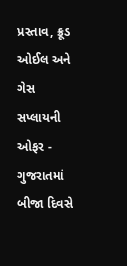પ્રસ્તાવ, ક્રૂડ ઓઈલ અને ગેસ સપ્લાયની ઓફર -
ગુજરાતમાં બીજા દિવસે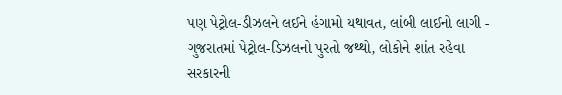પણ પેટ્રોલ-ડીઝલને લઈને હંગામો યથાવત, લાંબી લાઈનો લાગી -
ગુજરાતમાં પેટ્રોલ-ડિઝલનો પુરતો જથ્થો, લોકોને શાંત રહેવા સરકારની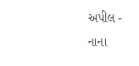અપીલ -
નાના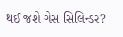થઈ જશે ગેસ સિલિન્ડર?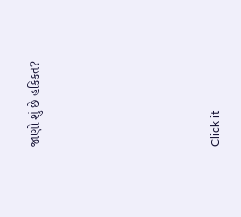જાણો શું છે હકિકત?









Click it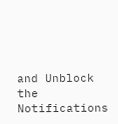and Unblock the Notifications